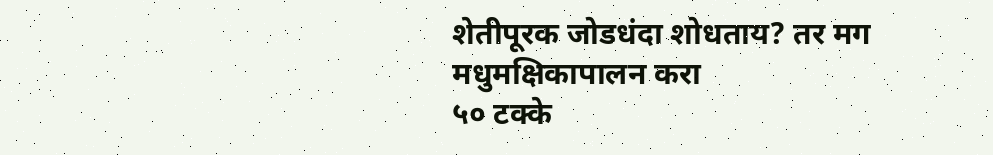शेतीपूरक जोडधंदा शोधताय? तर मग मधुमक्षिकापालन करा
५० टक्के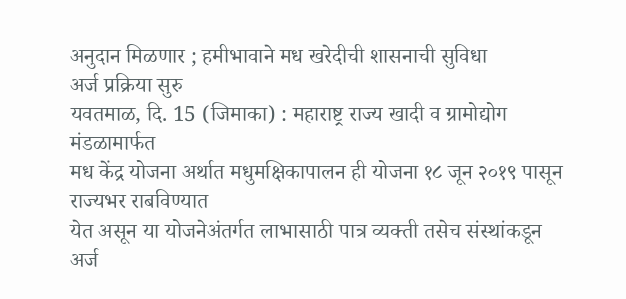अनुदान मिळणार ; हमीभावाने मध खरेदीची शासनाची सुविधा
अर्ज प्रक्रिया सुरु
यवतमाळ, दि. 15 (जिमाका) : महाराष्ट्र राज्य खादी व ग्रामोद्योग मंडळामार्फत
मध केंद्र योजना अर्थात मधुमक्षिकापालन ही योजना १८ जून २०१९ पासून राज्यभर राबविण्यात
येत असून या योजनेअंतर्गत लाभासाठी पात्र व्यक्ती तसेच संस्थांकडून अर्ज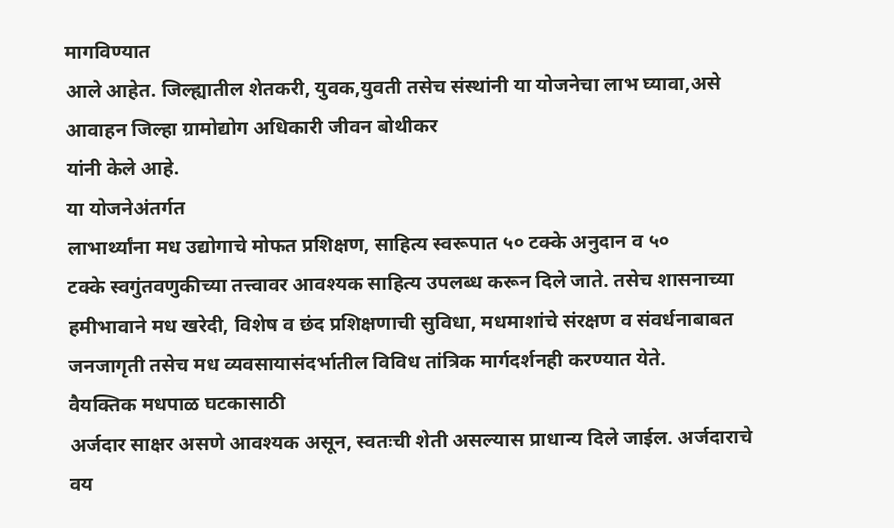मागविण्यात
आले आहेत. जिल्ह्यातील शेतकरी, युवक,युवती तसेच संस्थांनी या योजनेचा लाभ घ्यावा,असे
आवाहन जिल्हा ग्रामोद्योग अधिकारी जीवन बोथीकर
यांनी केले आहे.
या योजनेअंतर्गत
लाभार्थ्यांना मध उद्योगाचे मोफत प्रशिक्षण, साहित्य स्वरूपात ५० टक्के अनुदान व ५०
टक्के स्वगुंतवणुकीच्या तत्त्वावर आवश्यक साहित्य उपलब्ध करून दिले जाते. तसेच शासनाच्या
हमीभावाने मध खरेदी, विशेष व छंद प्रशिक्षणाची सुविधा, मधमाशांचे संरक्षण व संवर्धनाबाबत
जनजागृती तसेच मध व्यवसायासंदर्भातील विविध तांत्रिक मार्गदर्शनही करण्यात येते.
वैयक्तिक मधपाळ घटकासाठी
अर्जदार साक्षर असणे आवश्यक असून, स्वतःची शेती असल्यास प्राधान्य दिले जाईल. अर्जदाराचे
वय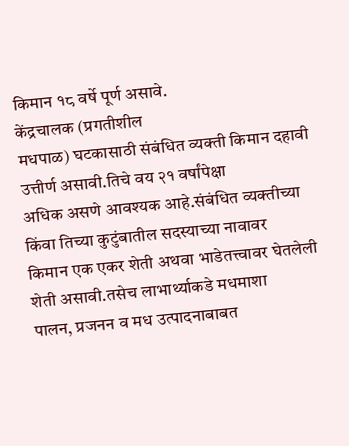किमान १८ वर्षे पूर्ण असावे.
केंद्रचालक (प्रगतीशील
मधपाळ) घटकासाठी संबंधित व्यक्ती किमान दहावी उत्तीर्ण असावी.तिचे वय २१ वर्षांपेक्षा
अधिक असणे आवश्यक आहे.संबंधित व्यक्तीच्या किंवा तिच्या कुटुंबातील सदस्याच्या नावावर
किमान एक एकर शेती अथवा भाडेतत्त्वावर घेतलेली शेती असावी.तसेच लाभार्थ्याकडे मधमाशा
पालन, प्रजनन व मध उत्पादनाबाबत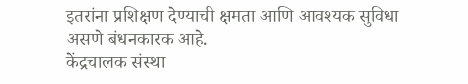इतरांना प्रशिक्षण देण्याची क्षमता आणि आवश्यक सुविधा
असणे बंधनकारक आहे.
केंद्रचालक संस्था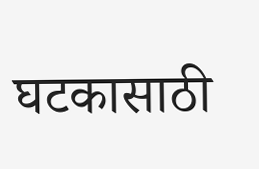घटकासाठी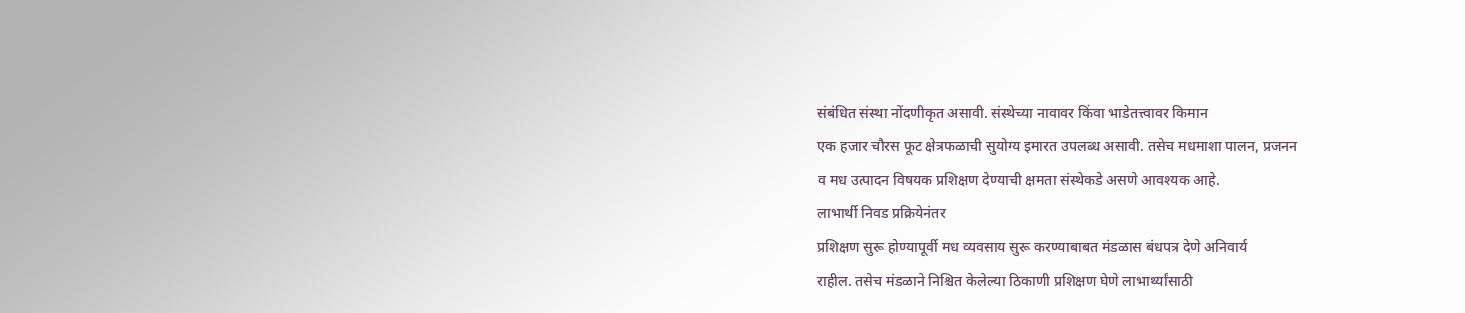संबंधित संस्था नोंदणीकृत असावी. संस्थेच्या नावावर किंवा भाडेतत्त्वावर किमान
एक हजार चौरस फूट क्षेत्रफळाची सुयोग्य इमारत उपलब्ध असावी. तसेच मधमाशा पालन, प्रजनन
व मध उत्पादन विषयक प्रशिक्षण देण्याची क्षमता संस्थेकडे असणे आवश्यक आहे.
लाभार्थी निवड प्रक्रियेनंतर
प्रशिक्षण सुरू होण्यापूर्वी मध व्यवसाय सुरू करण्याबाबत मंडळास बंधपत्र देणे अनिवार्य
राहील. तसेच मंडळाने निश्चित केलेल्या ठिकाणी प्रशिक्षण घेणे लाभार्थ्यांसाठी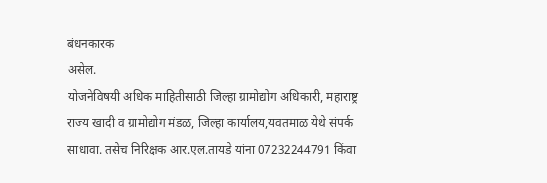बंधनकारक
असेल.
योजनेविषयी अधिक माहितीसाठी जिल्हा ग्रामोद्योग अधिकारी, महाराष्ट्र राज्य खादी व ग्रामोद्योग मंडळ, जिल्हा कार्यालय,यवतमाळ येथे संपर्क साधावा. तसेच निरिक्षक आर.एल.तायडे यांना 07232244791 किंवा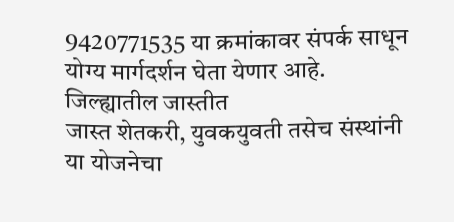9420771535 या क्रमांकावर संपर्क साधून योग्य मार्गदर्शन घेता येणार आहे.
जिल्ह्यातील जास्तीत
जास्त शेतकरी, युवकयुवती तसेच संस्थांनी या योजनेचा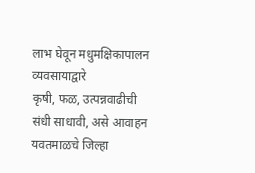लाभ घेवून मधुमक्षिकापालन व्यवसायाद्वारे
कृषी, फळ, उत्पन्नवाढीची संधी साधावी, असे आवाहन
यवतमाळचे जिल्हा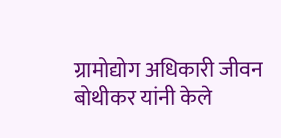ग्रामोद्योग अधिकारी जीवन बोथीकर यांनी केले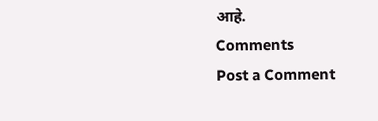आहे.
Comments
Post a Comment